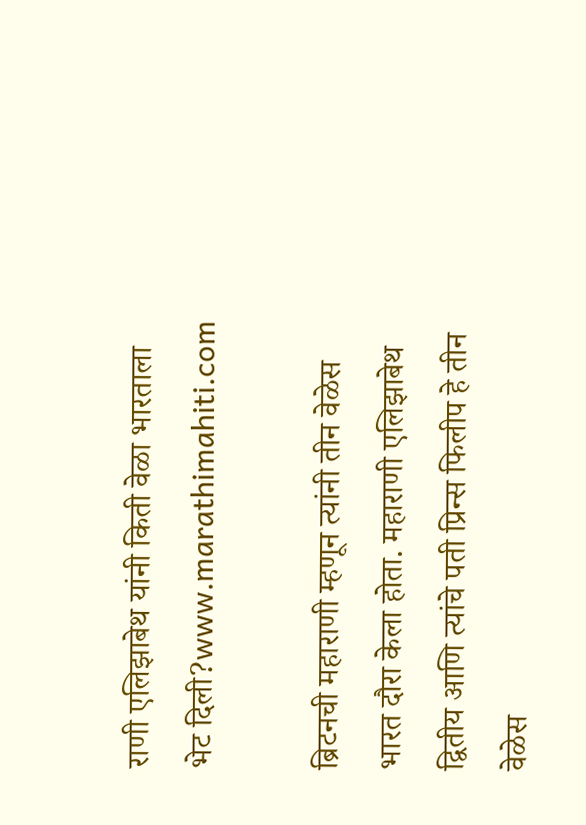राणी एलिझाबेथ यांनी किती वेळा भारताला भेट दिली?www.marathimahiti.com

ब्रिटनची महाराणी म्हणून त्यांनी तीन वेळेस भारत दौरा केला होता. महाराणी एलिझाबेथ द्वितीय आणि त्यांचे पती प्रिन्स फिलीप हे तीन वेळेस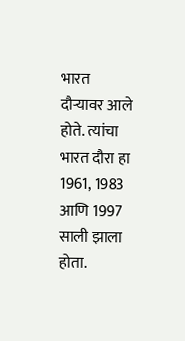भारत दौऱ्यावर आले होते. त्यांचा भारत दौरा हा 1961, 1983 आणि 1997 साली झाला होता.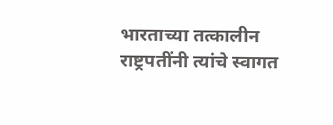भारताच्या तत्कालीन राष्ट्रपतींनी त्यांचे स्वागत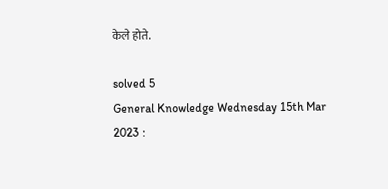केले होते.

solved 5
General Knowledge Wednesday 15th Mar 2023 :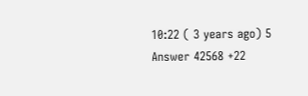10:22 ( 3 years ago) 5 Answer 42568 +22